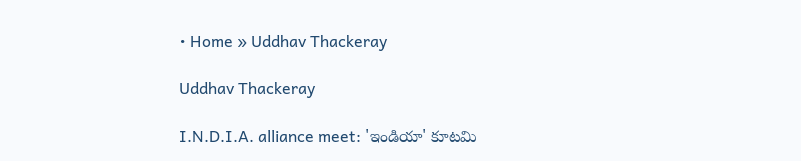• Home » Uddhav Thackeray

Uddhav Thackeray

I.N.D.I.A. alliance meet: 'ఇండియా' కూటమి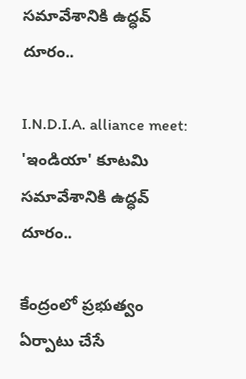సమావేశానికి ఉద్ధవ్ దూరం..

I.N.D.I.A. alliance meet: 'ఇండియా' కూటమి సమావేశానికి ఉద్ధవ్ దూరం..

కేంద్రంలో ప్రభుత్వం ఏర్పాటు చేసే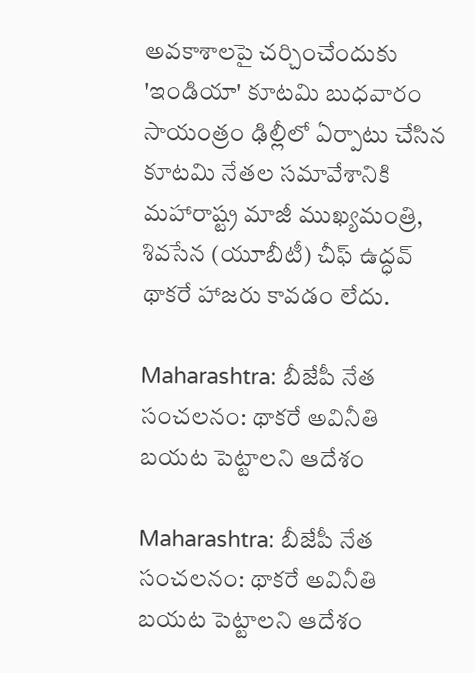అవకాశాలపై చర్చించేందుకు 'ఇండియా' కూటమి బుధవారం సాయంత్రం ఢిల్లీలో ఏర్పాటు చేసిన కూటమి నేతల సమావేశానికి మహారాష్ట్ర మాజీ ముఖ్యమంత్రి, శివసేన (యూబీటీ) చీఫ్ ఉద్ధవ్ థాకరే హాజరు కావడం లేదు.

Maharashtra: బీజేపీ నేత సంచలనం: థాకరే అవినీతి బయట పెట్టాలని ఆదేశం

Maharashtra: బీజేపీ నేత సంచలనం: థాకరే అవినీతి బయట పెట్టాలని ఆదేశం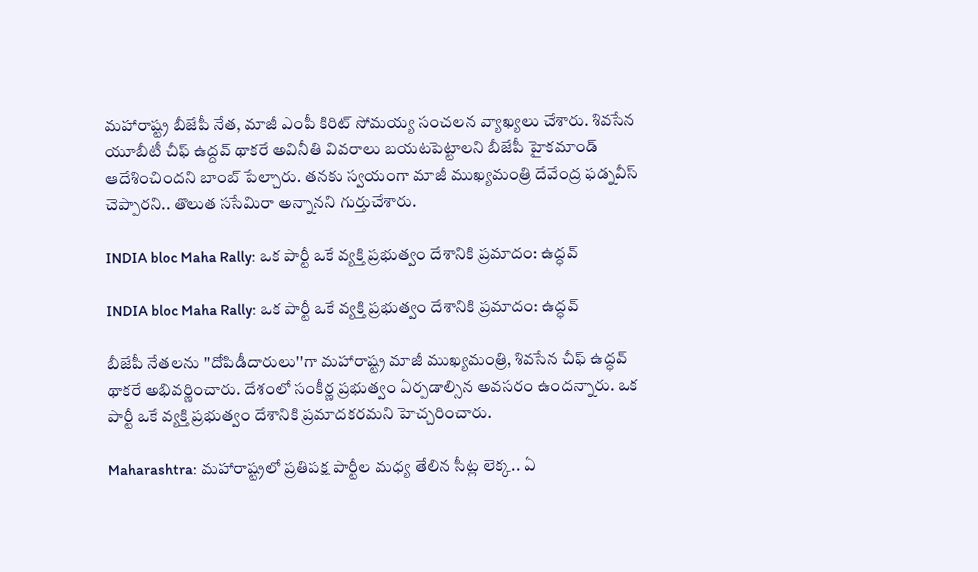మహారాష్ట్ర బీజేపీ నేత, మాజీ ఎంపీ కిరిట్ సోమయ్య సంచలన వ్యాఖ్యలు చేశారు. శివసేన యూబీటీ చీఫ్ ఉద్దవ్ థాకరే అవినీతి వివరాలు బయటపెట్టాలని బీజేపీ హైకమాండ్ ఆదేశించిందని బాంబ్ పేల్చారు. తనకు స్వయంగా మాజీ ముఖ్యమంత్రి దేవేంద్ర ఫడ్నవీస్ చెప్పారని.. తొలుత ససేమిరా అన్నానని గుర్తుచేశారు.

INDIA bloc Maha Rally: ఒక పార్టీ ఒకే వ్యక్తి ప్రభుత్వం దేశానికి ప్రమాదం: ఉద్ధవ్

INDIA bloc Maha Rally: ఒక పార్టీ ఒకే వ్యక్తి ప్రభుత్వం దేశానికి ప్రమాదం: ఉద్ధవ్

బీజేపీ నేతలను ''దోపిడీదారులు''గా మహారాష్ట్ర మాజీ ముఖ్యమంత్రి, శివసేన చీఫ్ ఉద్ధవ్ థాకరే అభివర్ణించారు. దేశంలో సంకీర్ణ ప్రభుత్వం ఏర్పడాల్సిన అవసరం ఉందన్నారు. ఒక పార్టీ ఒకే వ్యక్తి ప్రభుత్వం దేశానికి ప్రమాదకరమని హెచ్చరించారు.

Maharashtra: మహారాష్ట్రలో ప్రతిపక్ష పార్టీల మధ్య తేలిన సీట్ల లెక్క.. ఏ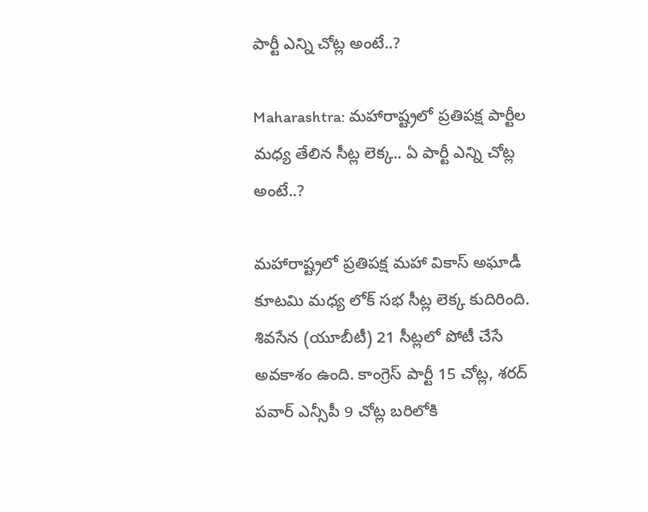పార్టీ ఎన్ని చోట్ల అంటే..?

Maharashtra: మహారాష్ట్రలో ప్రతిపక్ష పార్టీల మధ్య తేలిన సీట్ల లెక్క.. ఏ పార్టీ ఎన్ని చోట్ల అంటే..?

మహారాష్ట్రలో ప్రతిపక్ష మహా వికాస్ అఘాడీ కూటమి మధ్య లోక్ సభ సీట్ల లెక్క కుదిరింది. శివసేన (యూబీటీ) 21 సీట్లలో పోటీ చేసే అవకాశం ఉంది. కాంగ్రెస్ పార్టీ 15 చోట్ల, శరద్ పవార్ ఎన్సీపీ 9 చోట్ల బరిలోకి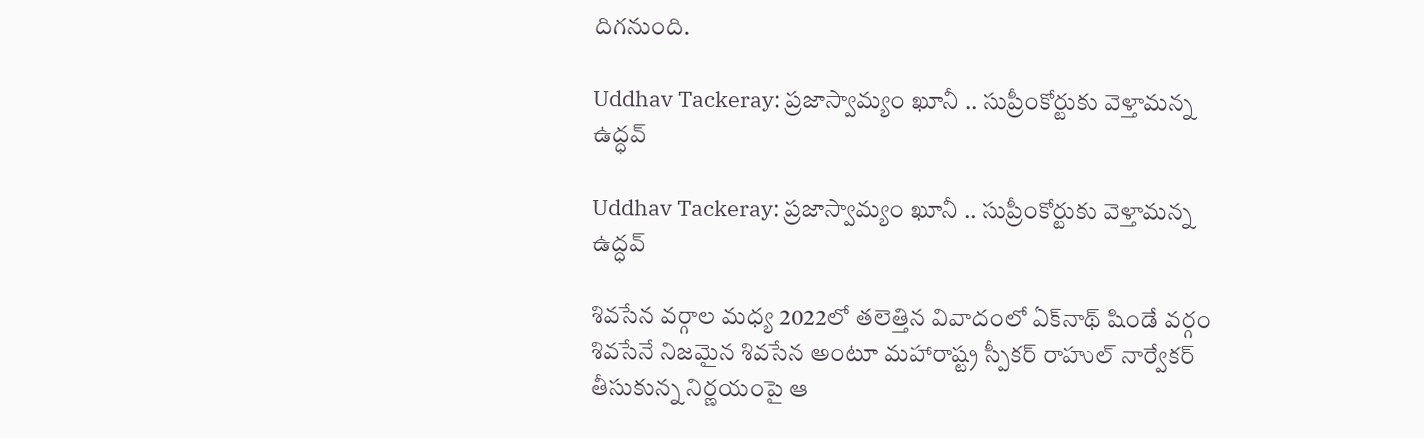దిగనుంది.

Uddhav Tackeray: ప్రజాస్వామ్యం ఖూనీ .. సుప్రీంకోర్టుకు వెళ్తామన్న ఉద్ధవ్

Uddhav Tackeray: ప్రజాస్వామ్యం ఖూనీ .. సుప్రీంకోర్టుకు వెళ్తామన్న ఉద్ధవ్

శివసేన వర్గాల మధ్య 2022లో తలెత్తిన వివాదంలో ఏక్‌నాథ్ షిండే వర్గం శివసేనే నిజమైన శివసేన అంటూ మహారాష్ట్ర స్పీకర్ రాహుల్ నార్వేకర్ తీసుకున్న నిర్ణయంపై ఆ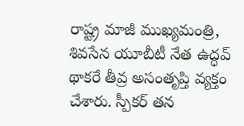రాష్ట్ర మాజీ ముఖ్యమంత్రి, శివసేన యూబీటీ నేత ఉద్ధవ్ థాకరే తీవ్ర అసంతృప్తి వ్యక్తం చేశారు. స్పీకర్ తన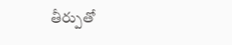తీర్పుతో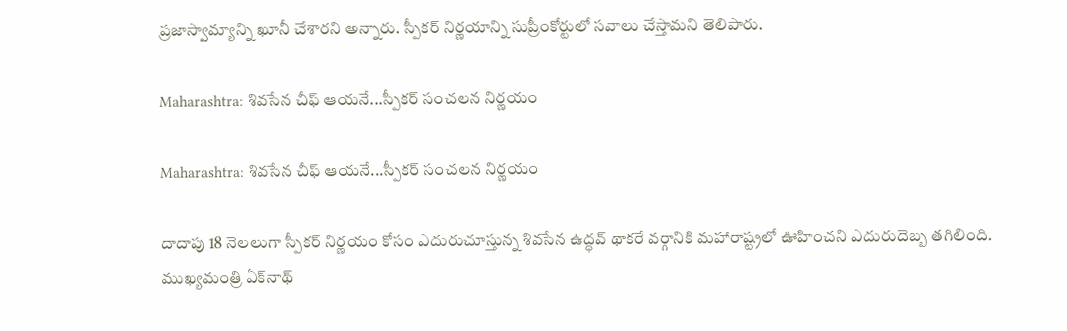ప్రజాస్వామ్యాన్ని ఖూనీ చేశారని అన్నారు. స్పీకర్ నిర్ణయాన్ని సుప్రీంకోర్టులో సవాలు చేస్తామని తెలిపారు.

Maharashtra: శివసేన చీఫ్ ఆయనే...స్పీకర్ సంచలన నిర్ణయం

Maharashtra: శివసేన చీఫ్ ఆయనే...స్పీకర్ సంచలన నిర్ణయం

దాదాపు 18 నెలలుగా స్పీకర్ నిర్ణయం కోసం ఎదురుచూస్తున్న శివసేన ఉద్ధవ్ థాకరే వర్గానికి మహారాష్ట్రలో ఊహించని ఎదురుదెబ్బ తగిలింది. ముఖ్యమంత్రి ఏక్‌నాథ్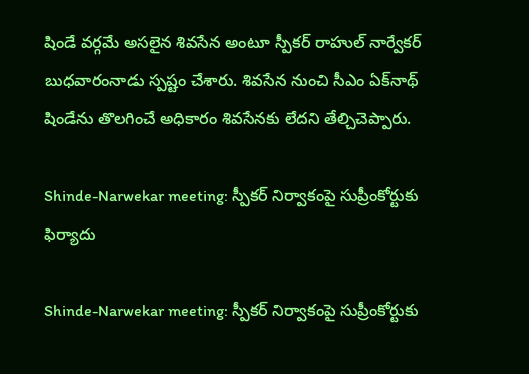షిండే వర్గమే అసలైన శివసేన అంటూ స్పీకర్ రాహుల్ నార్వేకర్ బుధవారంనాడు స్పష్టం చేశారు. శివసేన నుంచి సీఎం ఏక్‌నాథ్ షిండేను తొలగించే అధికారం శివసేనకు లేదని తేల్చిచెప్పారు.

Shinde-Narwekar meeting: స్పీకర్ నిర్వాకంపై సుప్రీంకోర్టుకు ఫిర్యాదు

Shinde-Narwekar meeting: స్పీకర్ నిర్వాకంపై సుప్రీంకోర్టుకు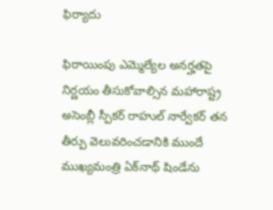ఫిర్యాదు

ఫిరాయింపు ఎమ్మెల్యేల అనర్హతపై నిర్ణయం తీసుకోవాల్సిన మహారాష్ట్ర అసెంబ్లీ స్పీకర్ రాహుల్ నార్వేకర్ తన తీర్పు వెలువరించడానికి ముందే ముఖ్యమంత్రి ఏక్‌నాథ్ షిండేను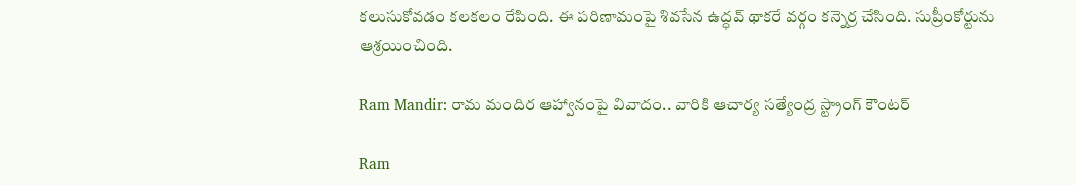కలుసుకోవడం కలకలం రేపింది. ఈ పరిణామంపై శివసేన ఉద్ధవ్ థాకరే వర్గం కన్నెర్ర చేసింది. సుప్రీంకోర్టును ఆశ్రయించింది.

Ram Mandir: రామ మందిర ఆహ్వానంపై వివాదం.. వారికి ఆచార్య సత్యేంద్ర స్ట్రాంగ్ కౌంటర్

Ram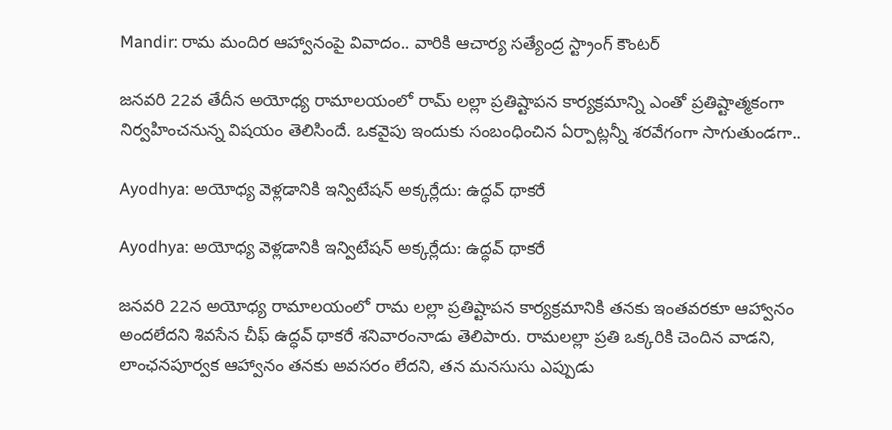Mandir: రామ మందిర ఆహ్వానంపై వివాదం.. వారికి ఆచార్య సత్యేంద్ర స్ట్రాంగ్ కౌంటర్

జనవరి 22వ తేదీన అయోధ్య రామాలయంలో రామ్ లల్లా ప్రతిష్టాపన కార్యక్రమాన్ని ఎంతో ప్రతిష్టాత్మకంగా నిర్వహించనున్న విషయం తెలిసిందే. ఒకవైపు ఇందుకు సంబంధించిన ఏర్పాట్లన్నీ శరవేగంగా సాగుతుండగా..

Ayodhya: అయోధ్య వెళ్లడానికి ఇన్విటేషన్ అక్కర్లేదు: ఉద్ధవ్ థాకరే

Ayodhya: అయోధ్య వెళ్లడానికి ఇన్విటేషన్ అక్కర్లేదు: ఉద్ధవ్ థాకరే

జనవరి 22న అయోధ్య రామాలయంలో రామ లల్లా ప్రతిష్టాపన కార్యక్రమానికి తనకు ఇంతవరకూ ఆహ్వానం అందలేదని శివసేన చీఫ్ ఉద్ధవ్ థాకరే శనివారంనాడు తెలిపారు. రామలల్లా ప్రతి ఒక్కరికి చెందిన వాడని, లాంఛనపూర్వక ఆహ్వానం తనకు అవసరం లేదని, తన మనసుసు ఎప్పుడు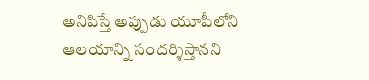అనిపిస్తే అప్పుడు యూపీలోని ఆలయాన్ని సందర్శిస్తానని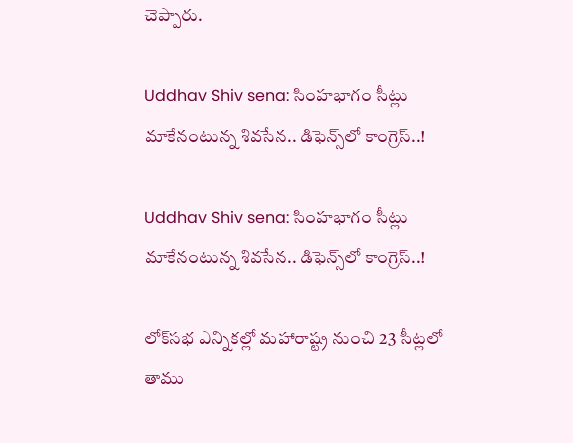చెప్పారు.

Uddhav Shiv sena: సింహభాగం సీట్లు మాకేనంటున్న శివసేన.. డిఫెన్స్‌లో కాంగ్రెస్..!

Uddhav Shiv sena: సింహభాగం సీట్లు మాకేనంటున్న శివసేన.. డిఫెన్స్‌లో కాంగ్రెస్..!

లోక్‌సభ ఎన్నికల్లో మహారాష్ట్ర నుంచి 23 సీట్లలో తాము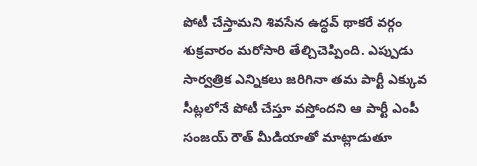పోటీ చేస్తామని శివసేన ఉద్ధవ్ థాకరే వర్గం శుక్రవారం మరోసారి తేల్చిచెప్పింది. ఎప్పుడు సార్వత్రిక ఎన్నికలు జరిగినా తమ పార్టీ ఎక్కువ సీట్లలోనే పోటీ చేస్తూ వస్తోందని ఆ పార్టీ ఎంపీ సంజయ్ రౌత్ మీడియాతో మాట్లాడుతూ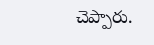చెప్పారు.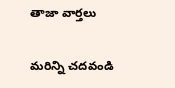తాజా వార్తలు

మరిన్ని చదవండి